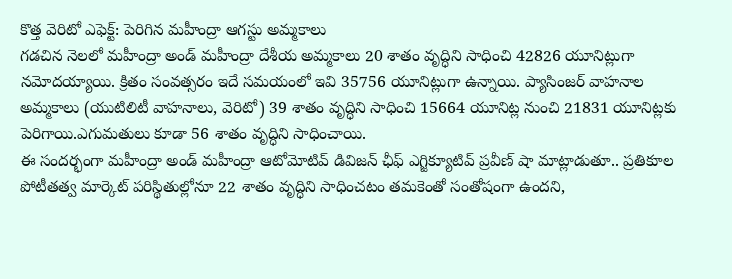కొత్త వెరిటో ఎఫెక్ట్: పెరిగిన మహీంద్రా ఆగస్టు అమ్మకాలు
గడచిన నెలలో మహీంద్రా అండ్ మహీంద్రా దేశీయ అమ్మకాలు 20 శాతం వృద్ధిని సాధించి 42826 యూనిట్లుగా నమోదయ్యాయి. క్రితం సంవత్సరం ఇదే సమయంలో ఇవి 35756 యూనిట్లుగా ఉన్నాయి. ప్యాసింజర్ వాహనాల అమ్మకాలు (యుటిలిటీ వాహనాలు, వెరిటో) 39 శాతం వృద్ధిని సాధించి 15664 యూనిట్ల నుంచి 21831 యూనిట్లకు పెరిగాయి.ఎగుమతులు కూడా 56 శాతం వృద్ధిని సాధించాయి.
ఈ సందర్భంగా మహీంద్రా అండ్ మహీంద్రా ఆటోమోటివ్ డివిజన్ ఛీఫ్ ఎగ్జిక్యూటివ్ ప్రవీణ్ షా మాట్లాడుతూ.. ప్రతికూల పోటీతత్వ మార్కెట్ పరిస్థితుల్లోనూ 22 శాతం వృద్ధిని సాధించటం తమకెంతో సంతోషంగా ఉందని,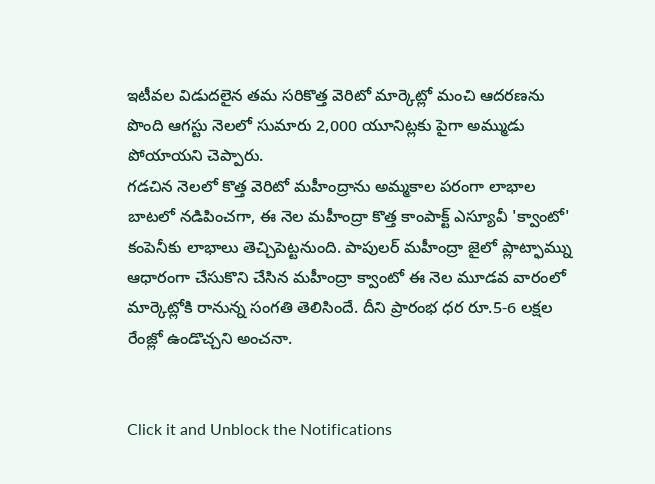ఇటీవల విడుదలైన తమ సరికొత్త వెరిటో మార్కెట్లో మంచి ఆదరణను పొంది ఆగస్టు నెలలో సుమారు 2,000 యూనిట్లకు పైగా అమ్ముడు పోయాయని చెప్పారు.
గడచిన నెలలో కొత్త వెరిటో మహీంద్రాను అమ్మకాల పరంగా లాభాల బాటలో నడిపించగా, ఈ నెల మహీంద్రా కొత్త కాంపాక్ట్ ఎస్యూవీ 'క్వాంటో' కంపెనీకు లాభాలు తెచ్చిపెట్టనుంది. పాపులర్ మహీంద్రా జైలో ప్లాట్ఫామ్ను ఆధారంగా చేసుకొని చేసిన మహీంద్రా క్వాంటో ఈ నెల మూడవ వారంలో మార్కెట్లోకి రానున్న సంగతి తెలిసిందే. దీని ప్రారంభ ధర రూ.5-6 లక్షల రేంజ్లో ఉండొచ్చని అంచనా.


Click it and Unblock the Notifications